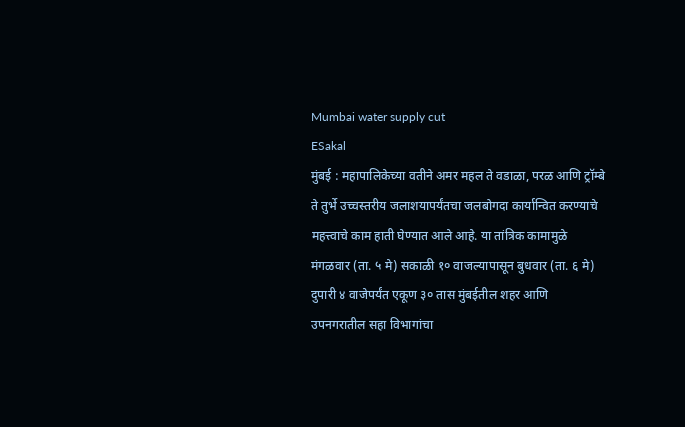Mumbai water supply cut
ESakal
मुंबई : महापालिकेच्या वतीने अमर महल ते वडाळा, परळ आणि ट्रॉम्बे ते तुर्भे उच्चस्तरीय जलाशयापर्यंतचा जलबोगदा कार्यान्वित करण्याचे महत्त्वाचे काम हाती घेण्यात आले आहे. या तांत्रिक कामामुळे मंगळवार (ता. ५ मे) सकाळी १० वाजल्यापासून बुधवार (ता. ६ मे) दुपारी ४ वाजेपर्यंत एकूण ३० तास मुंबईतील शहर आणि उपनगरातील सहा विभागांचा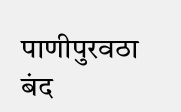पाणीपुरवठा बंद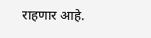राहणार आहे.